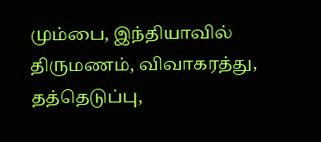மும்பை, இந்தியாவில் திருமணம், விவாகரத்து, தத்தெடுப்பு,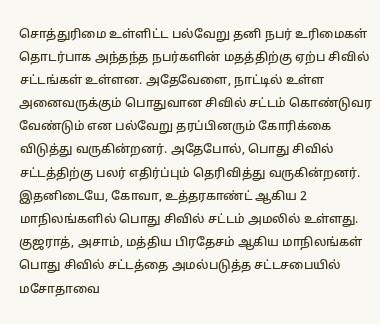சொத்துரிமை உள்ளிட்ட பல்வேறு தனி நபர் உரிமைகள் தொடர்பாக அந்தந்த நபர்களின் மதத்திற்கு ஏற்ப சிவில் சட்டங்கள் உள்ளன. அதேவேளை, நாட்டில் உள்ள அனைவருக்கும் பொதுவான சிவில் சட்டம் கொண்டுவர வேண்டும் என பல்வேறு தரப்பினரும் கோரிக்கை விடுத்து வருகின்றனர். அதேபோல், பொது சிவில் சட்டத்திற்கு பலர் எதிர்ப்பும் தெரிவித்து வருகின்றனர். இதனிடையே, கோவா, உத்தரகாண்ட் ஆகிய 2 மாநிலங்களில் பொது சிவில் சட்டம் அமலில் உள்ளது. குஜராத், அசாம், மத்திய பிரதேசம் ஆகிய மாநிலங்கள் பொது சிவில் சட்டத்தை அமல்படுத்த சட்டசபையில் மசோதாவை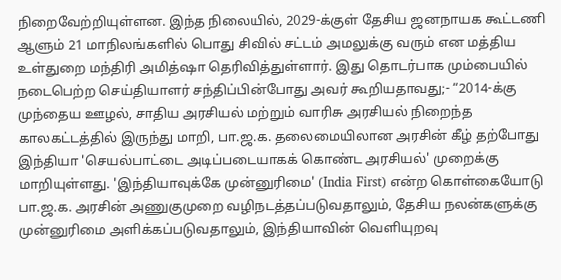நிறைவேற்றியுள்ளன. இந்த நிலையில், 2029-க்குள் தேசிய ஜனநாயக கூட்டணி ஆளும் 21 மாநிலங்களில் பொது சிவில் சட்டம் அமலுக்கு வரும் என மத்திய உள்துறை மந்திரி அமித்ஷா தெரிவித்துள்ளார். இது தொடர்பாக மும்பையில் நடைபெற்ற செய்தியாளர் சந்திப்பின்போது அவர் கூறியதாவது;- “2014-க்கு முந்தைய ஊழல், சாதிய அரசியல் மற்றும் வாரிசு அரசியல் நிறைந்த காலகட்டத்தில் இருந்து மாறி, பா.ஜ.க. தலைமையிலான அரசின் கீழ் தற்போது இந்தியா 'செயல்பாட்டை அடிப்படையாகக் கொண்ட அரசியல்' முறைக்கு மாறியுள்ளது. 'இந்தியாவுக்கே முன்னுரிமை' (India First) என்ற கொள்கையோடு பா.ஜ.க. அரசின் அணுகுமுறை வழிநடத்தப்படுவதாலும், தேசிய நலன்களுக்கு முன்னுரிமை அளிக்கப்படுவதாலும், இந்தியாவின் வெளியுறவு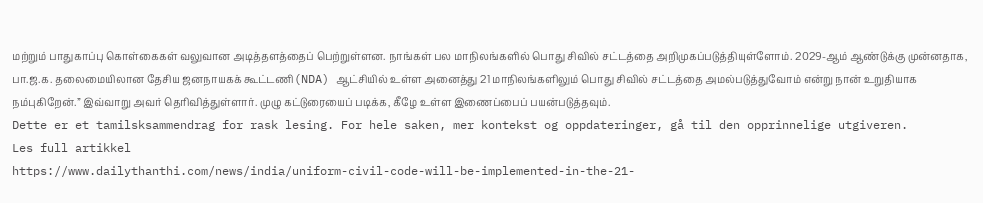மற்றும் பாதுகாப்பு கொள்கைகள் வலுவான அடித்தளத்தைப் பெற்றுள்ளன. நாங்கள் பல மாநிலங்களில் பொது சிவில் சட்டத்தை அறிமுகப்படுத்தியுள்ளோம். 2029-ஆம் ஆண்டுக்கு முன்னதாக, பா.ஜ.க. தலைமையிலான தேசிய ஜனநாயகக் கூட்டணி(NDA) ஆட்சியில் உள்ள அனைத்து 21 மாநிலங்களிலும் பொது சிவில் சட்டத்தை அமல்படுத்துவோம் என்று நான் உறுதியாக நம்புகிறேன்.” இவ்வாறு அவர் தெரிவித்துள்ளார். முழு கட்டுரையைப் படிக்க, கீழே உள்ள இணைப்பைப் பயன்படுத்தவும்.
Dette er et tamilsksammendrag for rask lesing. For hele saken, mer kontekst og oppdateringer, gå til den opprinnelige utgiveren.
Les full artikkel
https://www.dailythanthi.com/news/india/uniform-civil-code-will-be-implemented-in-the-21-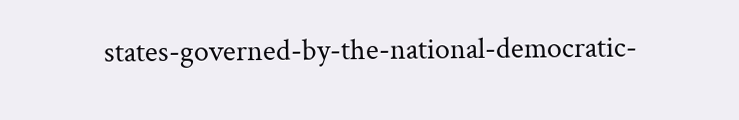states-governed-by-the-national-democratic-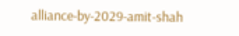alliance-by-2029-amit-shah